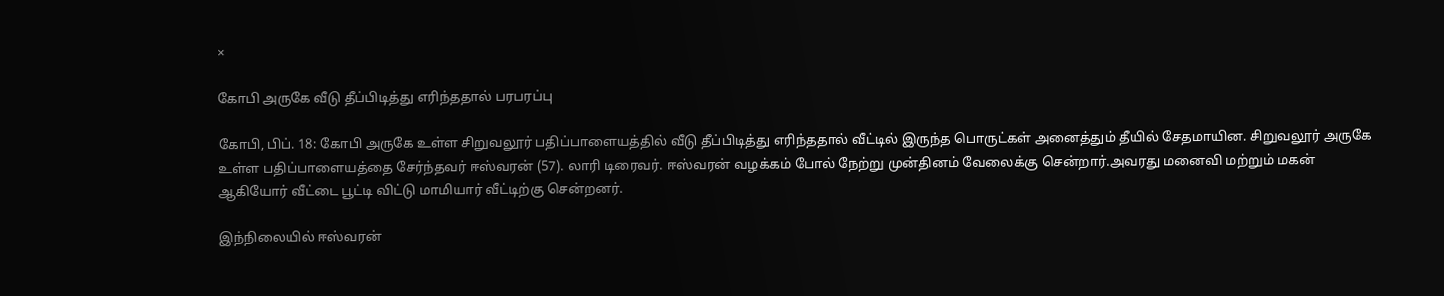×

கோபி அருகே வீடு தீப்பிடித்து எரிந்ததால் பரபரப்பு

கோபி, பிப். 18: கோபி அருகே உள்ள சிறுவலூர் பதிப்பாளையத்தில் வீடு தீப்பிடித்து எரிந்ததால் வீட்டில் இருந்த பொருட்கள் அனைத்தும் தீயில் சேதமாயின. சிறுவலூர் அருகே உள்ள பதிப்பாளையத்தை சேர்ந்தவர் ஈஸ்வரன் (57). லாரி டிரைவர். ஈஸ்வரன் வழக்கம் போல் நேற்று முன்தினம் வேலைக்கு சென்றார்.அவரது மனைவி மற்றும் மகன் ஆகியோர் வீட்டை பூட்டி விட்டு மாமியார் வீட்டிற்கு சென்றனர்.

இந்நிலையில் ஈஸ்வரன்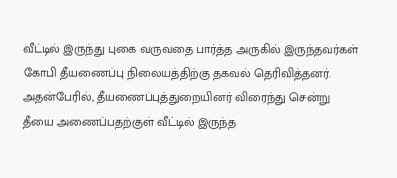வீட்டில் இருந்து புகை வருவதை பார்த்த அருகில் இருந்தவர்கள் கோபி தீயணைப்பு நிலையத்திற்கு தகவல் தெரிவித்தனர். அதன்பேரில், தீயணைப்புத்துறையினர் விரைந்து சென்று தீயை அணைப்பதற்குள் வீட்டில் இருந்த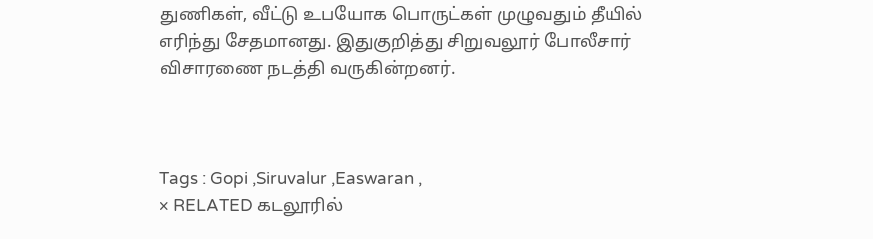துணிகள், வீட்டு உபயோக பொருட்கள் முழுவதும் தீயில் எரிந்து சேதமானது. இதுகுறித்து சிறுவலூர் போலீசார் விசாரணை நடத்தி வருகின்றனர்.



Tags : Gopi ,Siruvalur ,Easwaran ,
× RELATED கடலூரில்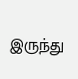இருந்து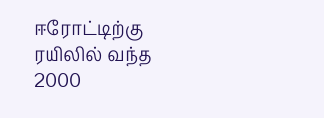ஈரோட்டிற்கு ரயிலில் வந்த 2000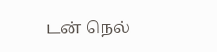டன் நெல்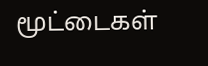மூட்டைகள்